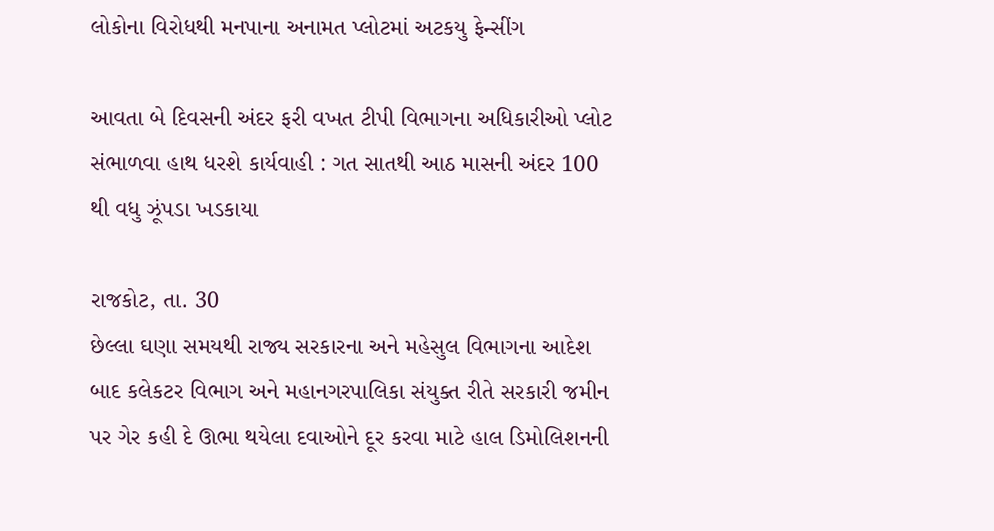લોકોના વિરોધથી મનપાના અનામત પ્લોટમાં અટકયુ ફેન્સીંગ

આવતા બે દિવસની અંદર ફરી વખત ટીપી વિભાગના અધિકારીઓ પ્લોટ સંભાળવા હાથ ધરશે કાર્યવાહી : ગત સાતથી આઠ માસની અંદર 100 થી વધુ ઝૂંપડા ખડકાયા

રાજકોટ, તા. 30
છેલ્લા ઘણા સમયથી રાજ્ય સરકારના અને મહેસુલ વિભાગના આદેશ બાદ કલેકટર વિભાગ અને મહાનગરપાલિકા સંયુક્ત રીતે સરકારી જમીન પર ગેર કહી દે ઊભા થયેલા દવાઓને દૂર કરવા માટે હાલ ડિમોલિશનની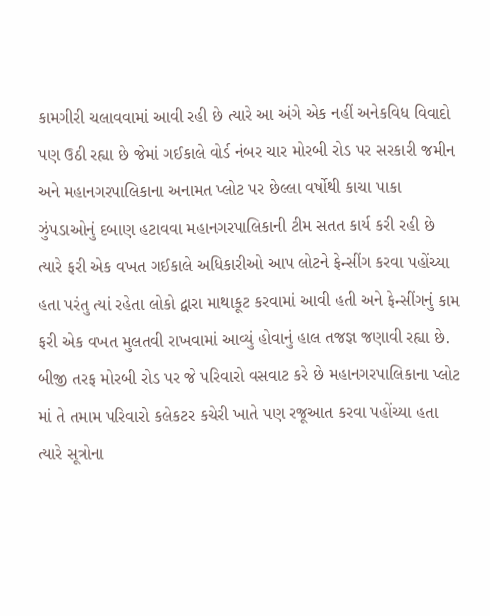કામગીરી ચલાવવામાં આવી રહી છે ત્યારે આ અંગે એક નહીં અનેકવિધ વિવાદો પણ ઉઠી રહ્યા છે જેમાં ગઈકાલે વોર્ડ નંબર ચાર મોરબી રોડ પર સરકારી જમીન અને મહાનગરપાલિકાના અનામત પ્લોટ પર છેલ્લા વર્ષોથી કાચા પાકા ઝુંપડાઓનું દબાણ હટાવવા મહાનગરપાલિકાની ટીમ સતત કાર્ય કરી રહી છે ત્યારે ફરી એક વખત ગઈકાલે અધિકારીઓ આપ લોટને ફેન્સીંગ કરવા પહોંચ્યા હતા પરંતુ ત્યાં રહેતા લોકો દ્વારા માથાકૂટ કરવામાં આવી હતી અને ફેન્સીંગનું કામ ફરી એક વખત મુલતવી રાખવામાં આવ્યું હોવાનું હાલ તજજ્ઞ જણાવી રહ્યા છે.
બીજી તરફ મોરબી રોડ પર જે પરિવારો વસવાટ કરે છે મહાનગરપાલિકાના પ્લોટ માં તે તમામ પરિવારો કલેકટર કચેરી ખાતે પણ રજૂઆત કરવા પહોંચ્યા હતા ત્યારે સૂત્રોના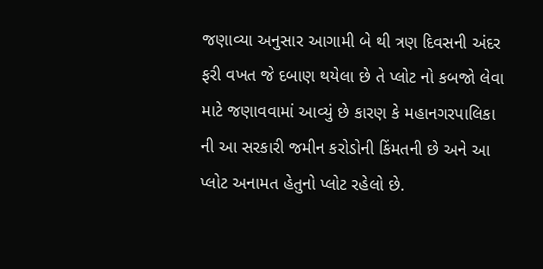જણાવ્યા અનુસાર આગામી બે થી ત્રણ દિવસની અંદર ફરી વખત જે દબાણ થયેલા છે તે પ્લોટ નો કબજો લેવા માટે જણાવવામાં આવ્યું છે કારણ કે મહાનગરપાલિકા ની આ સરકારી જમીન કરોડોની કિંમતની છે અને આ પ્લોટ અનામત હેતુનો પ્લોટ રહેલો છે.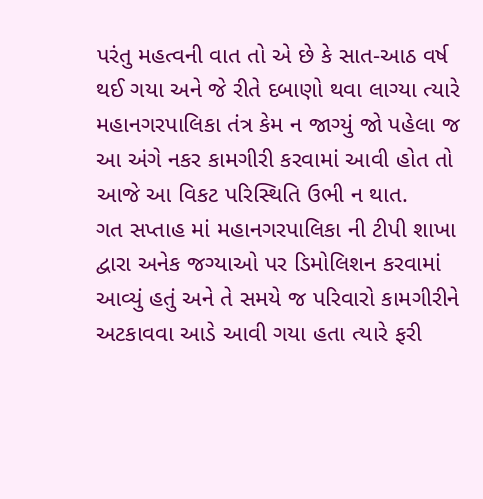પરંતુ મહત્વની વાત તો એ છે કે સાત-આઠ વર્ષ થઈ ગયા અને જે રીતે દબાણો થવા લાગ્યા ત્યારે મહાનગરપાલિકા તંત્ર કેમ ન જાગ્યું જો પહેલા જ આ અંગે નકર કામગીરી કરવામાં આવી હોત તો આજે આ વિકટ પરિસ્થિતિ ઉભી ન થાત.
ગત સપ્તાહ માં મહાનગરપાલિકા ની ટીપી શાખા દ્વારા અનેક જગ્યાઓ પર ડિમોલિશન કરવામાં આવ્યું હતું અને તે સમયે જ પરિવારો કામગીરીને અટકાવવા આડે આવી ગયા હતા ત્યારે ફરી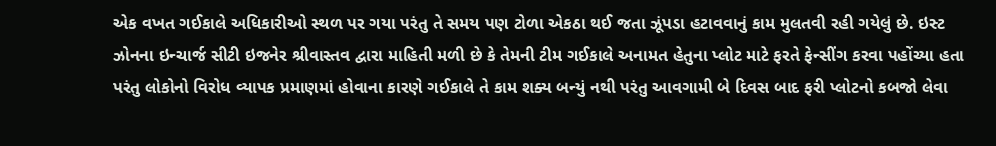એક વખત ગઈકાલે અધિકારીઓ સ્થળ પર ગયા પરંતુ તે સમય પણ ટોળા એકઠા થઈ જતા ઝૂંપડા હટાવવાનું કામ મુલતવી રહી ગયેલું છે. ઇસ્ટ ઝોનના ઇન્ચાર્જ સીટી ઇજનેર શ્રીવાસ્તવ દ્વારા માહિતી મળી છે કે તેમની ટીમ ગઈકાલે અનામત હેતુના પ્લોટ માટે ફરતે ફેન્સીંગ કરવા પહોંચ્યા હતા પરંતુ લોકોનો વિરોધ વ્યાપક પ્રમાણમાં હોવાના કારણે ગઈકાલે તે કામ શક્ય બન્યું નથી પરંતુ આવગામી બે દિવસ બાદ ફરી પ્લોટનો કબજો લેવા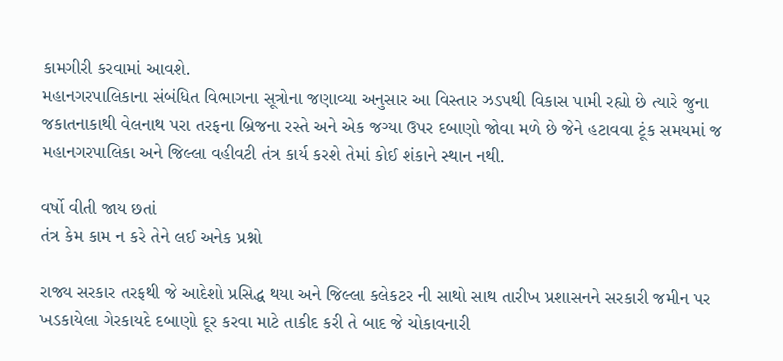કામગીરી કરવામાં આવશે.
મહાનગરપાલિકાના સંબંધિત વિભાગના સૂત્રોના જણાવ્યા અનુસાર આ વિસ્તાર ઝડપથી વિકાસ પામી રહ્યો છે ત્યારે જુના જકાતનાકાથી વેલનાથ પરા તરફના બ્રિજના રસ્તે અને એક જગ્યા ઉપર દબાણો જોવા મળે છે જેને હટાવવા ટૂંક સમયમાં જ મહાનગરપાલિકા અને જિલ્લા વહીવટી તંત્ર કાર્ય કરશે તેમાં કોઈ શંકાને સ્થાન નથી.

વર્ષો વીતી જાય છતાં
તંત્ર કેમ કામ ન કરે તેને લઈ અનેક પ્રશ્નો

રાજ્ય સરકાર તરફથી જે આદેશો પ્રસિદ્ધ થયા અને જિલ્લા કલેકટર ની સાથો સાથ તારીખ પ્રશાસનને સરકારી જમીન પર ખડકાયેલા ગેરકાયદે દબાણો દૂર કરવા માટે તાકીદ કરી તે બાદ જે ચોકાવનારી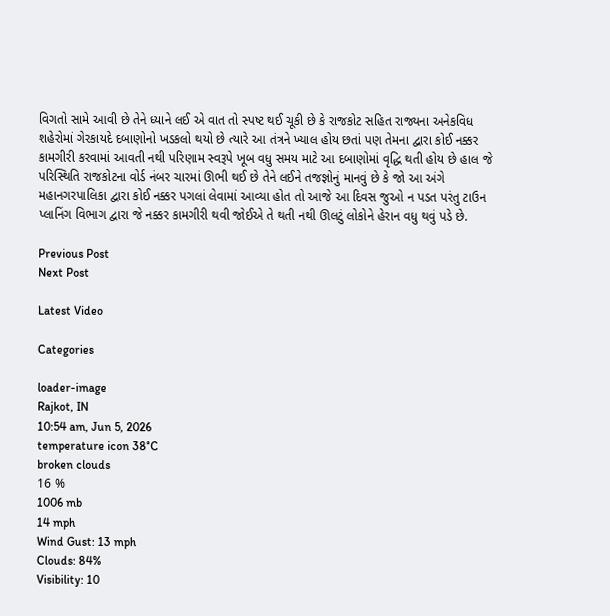વિગતો સામે આવી છે તેને ધ્યાને લઈ એ વાત તો સ્પષ્ટ થઈ ચૂકી છે કે રાજકોટ સહિત રાજ્યના અનેકવિધ શહેરોમાં ગેરકાયદે દબાણોનો ખડકલો થયો છે ત્યારે આ તંત્રને ખ્યાલ હોય છતાં પણ તેમના દ્વારા કોઈ નક્કર કામગીરી કરવામાં આવતી નથી પરિણામ સ્વરૂપે ખૂબ વધુ સમય માટે આ દબાણોમાં વૃદ્ધિ થતી હોય છે હાલ જે પરિસ્થિતિ રાજકોટના વોર્ડ નંબર ચારમાં ઊભી થઈ છે તેને લઈને તજજ્ઞોનું માનવું છે કે જો આ અંગે મહાનગરપાલિકા દ્વારા કોઈ નક્કર પગલાં લેવામાં આવ્યા હોત તો આજે આ દિવસ જુઓ ન પડત પરંતુ ટાઉન પ્લાનિંગ વિભાગ દ્વારા જે નક્કર કામગીરી થવી જોઈએ તે થતી નથી ઊલટું લોકોને હેરાન વધુ થવું પડે છે.

Previous Post
Next Post

Latest Video

Categories

loader-image
Rajkot, IN
10:54 am, Jun 5, 2026
temperature icon 38°C
broken clouds
16 %
1006 mb
14 mph
Wind Gust: 13 mph
Clouds: 84%
Visibility: 10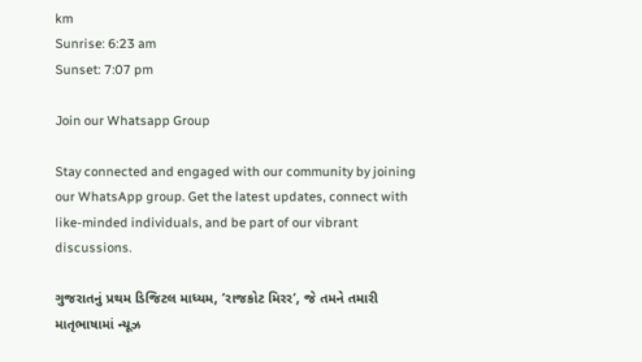km
Sunrise: 6:23 am
Sunset: 7:07 pm

Join our Whatsapp Group

Stay connected and engaged with our community by joining our WhatsApp group. Get the latest updates, connect with like-minded individuals, and be part of our vibrant discussions.

ગુજરાતનું પ્રથમ ડિજિટલ માધ્યમ, ‘રાજકોટ મિરર‘, જે તમને તમારી માતૃભાષામાં ન્યૂઝ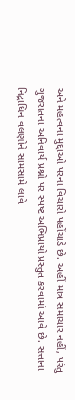અને મહત્વના મુદ્દાઓ પરના વિચારો પહોંચાડે છે. અહીં માત્ર સમાચાર નહીં, પરંતુ ગુજરાતના અનિવાર્ય પ્રશ્નો પર સ્પષ્ટ અભિપ્રાયો પ્રસ્તુત કરવામાં આવે છે. સત્તાના નિદ્રાધિન વલણોને સામસામે લાવે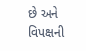છે અને વિપક્ષની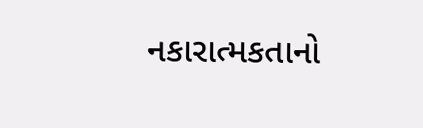નકારાત્મકતાનો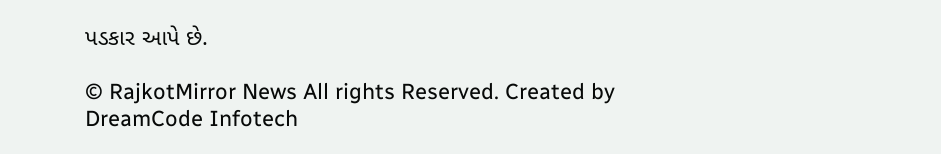પડકાર આપે છે.

© RajkotMirror News All rights Reserved. Created by DreamCode Infotech